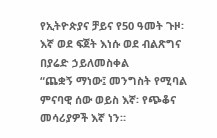የኢትዮጵያና ቻይና የ50 ዓመት ጉዞ፡ እኛ ወደ ፍጀት እነሱ ወደ ብልጽግና
በያሬድ ኃይለመስቀል
“ጨቋኝ ማነው፤ መንግስት የሚባል ምናባዊ ሰው ወይስ እኛ፡ የጭቆና መሳሪያዎች እኛ ነን።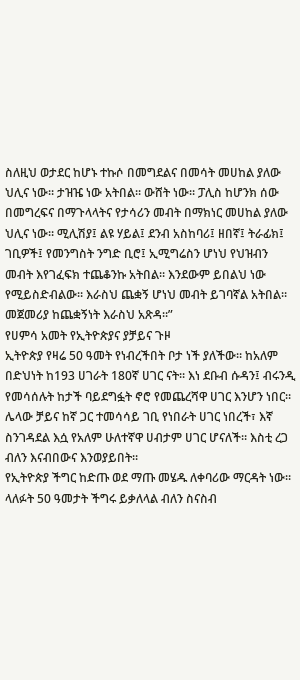ስለዚህ ወታደር ከሆኑ ተኩሶ በመግደልና በመሳት መሀከል ያለው ህሊና ነው። ታዝዤ ነው አትበል። ውሸት ነው። ፓሊስ ከሆንክ ሰው በመግረፍና በማጉላላትና የታሳሪን መብት በማክነር መሀከል ያለው ህሊና ነው። ሚሊሽያ፤ ልዩ ሃይል፤ ደንብ አስከባሪ፤ ዘበኛ፤ ትራፊክ፤ ገቢዎች፤ የመንግስት ንግድ ቢሮ፤ ኢሚግሬስን ሆነህ የህዝብን መብት እየገፈፍክ ተጨቆንኩ አትበል። እንደውም ይበልህ ነው የሚይስድብልው። እራስህ ጨቋኝ ሆነህ መብት ይገባኛል አትበል። መጀመሪያ ከጨቋኝነት እራስህ አጽዳ።”
የሀምሳ አመት የኢትዮጵያና ያቻይና ጉዞ
ኢትዮጵያ የዛሬ 50 ዓመት የነብረችበት ቦታ ነች ያለችው። ከአለም በድህነት ከ193 ሀገራት 180ኛ ሀገር ናት። እነ ደቡብ ሱዳን፤ ብሩንዲ የመሳሰሉት ከታች ባይደግፏት ኖሮ የመጨረሻዋ ሀገር እንሆን ነበር። ሌላው ቻይና ከኛ ጋር ተመሳሳይ ገቢ የነበራት ሀገር ነበረች፣ እኛ ስንገዳደል እሷ የአለም ሁለተኛዋ ሀብታም ሀገር ሆናለች። እስቲ ረጋ ብለን እናብበውና እንወያይበት።
የኢትዮጵያ ችግር ከድጡ ወደ ማጡ መሄዱ ለቀባሪው ማርዳት ነው። ላለፉት 50 ዓመታት ችግሩ ይቃለላል ብለን ስናስብ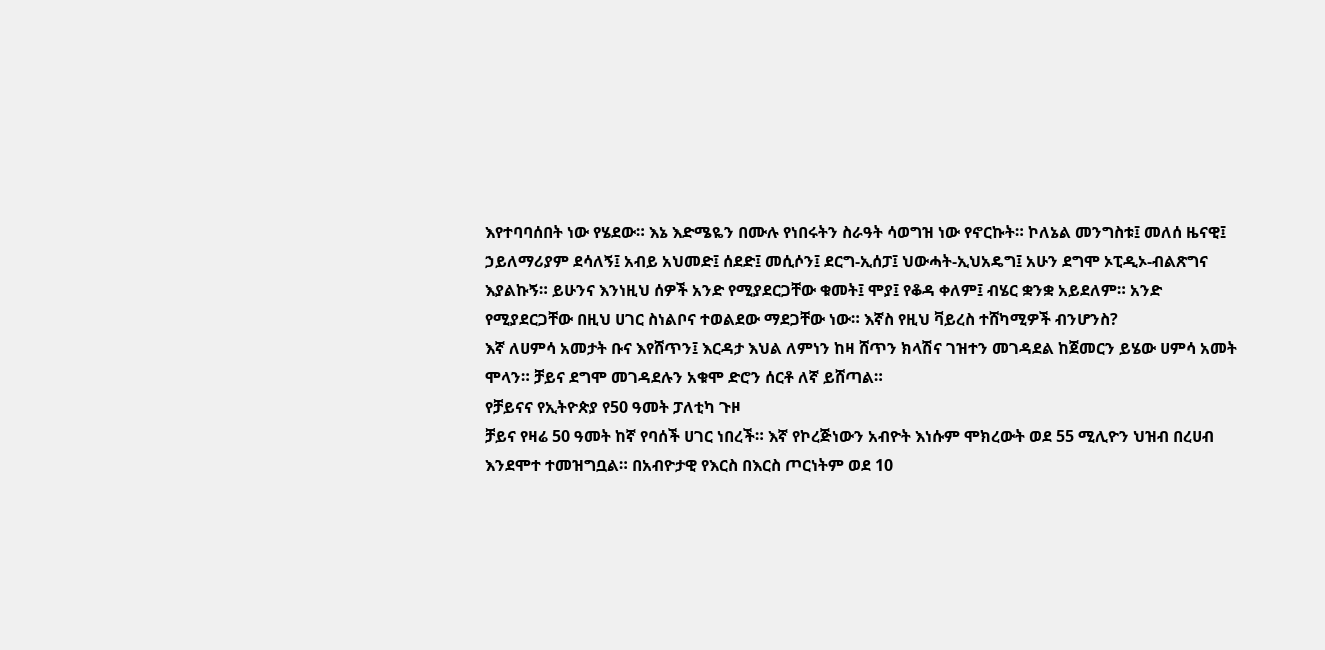እየተባባሰበት ነው የሄደው። እኔ እድሜዬን በሙሉ የነበሩትን ስራዓት ሳወግዝ ነው የኖርኩት። ኮለኔል መንግስቱ፤ መለሰ ዜናዊ፤ ኃይለማሪያም ደሳለኝ፤ አብይ አህመድ፤ ሰደድ፤ መሲሶን፤ ደርግ-ኢሰፓ፤ ህውሓት-ኢህአዴግ፤ አሁን ደግሞ ኦፒዲኦ-ብልጽግና እያልኩኝ። ይሁንና እንነዚህ ሰዎች አንድ የሚያደርጋቸው ቁመት፤ ሞያ፤ የቆዳ ቀለም፤ ብሄር ቋንቋ አይደለም። አንድ የሚያደርጋቸው በዚህ ሀገር ስነልቦና ተወልደው ማደጋቸው ነው። እኛስ የዚህ ቫይረስ ተሸካሚዎች ብንሆንስ?
እኛ ለሀምሳ አመታት ቡና እየሸጥን፤ እርዳታ እህል ለምነን ከዛ ሸጥን ክላሽና ገዝተን መገዳደል ከጀመርን ይሄው ሀምሳ አመት ሞላን። ቻይና ደግሞ መገዳደሉን አቁሞ ድሮን ሰርቶ ለኛ ይሸጣል።
የቻይናና የኢትዮጵያ የ50 ዓመት ፓለቲካ ጉዞ
ቻይና የዛሬ 50 ዓመት ከኛ የባሰች ሀገር ነበረች። እኛ የኮረጅነውን አብዮት እነሱም ሞክረውት ወደ 55 ሚሊዮን ህዝብ በረሀብ እንደሞተ ተመዝግቧል። በአብዮታዊ የእርስ በእርስ ጦርነትም ወደ 10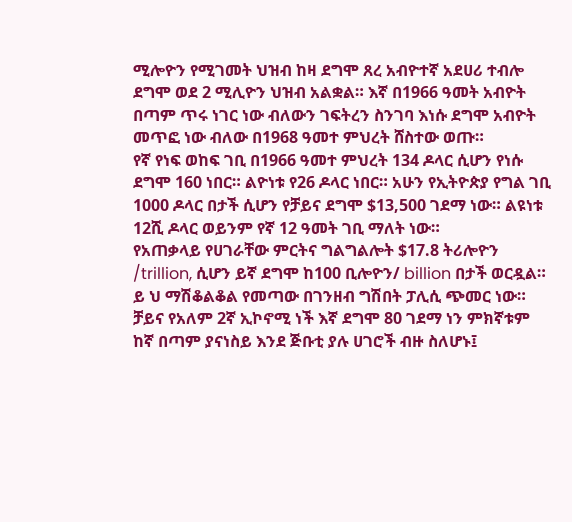ሚሎዮን የሚገመት ህዝብ ከዛ ደግሞ ጸረ አብዮተኛ አደሀሪ ተብሎ ደግሞ ወደ 2 ሚሊዮን ህዝብ አልቋል። እኛ በ1966 ዓመት አብዮት በጣም ጥሩ ነገር ነው ብለውን ገፍትረን ስንገባ እነሱ ደግሞ አብዮት መጥፎ ነው ብለው በ1968 ዓመተ ምህረት ሸስተው ወጡ።
የኛ የነፍ ወከፍ ገቢ በ1966 ዓመተ ምህረት 134 ዶላር ሲሆን የነሱ ደግሞ 160 ነበር። ልዮነቱ የ26 ዶላር ነበር። አሁን የኢትዮጵያ የግል ገቢ 1000 ዶላር በታች ሲሆን የቻይና ደግሞ $13,500 ገደማ ነው። ልዩነቱ 12ሺ ዶላር ወይንም የኛ 12 ዓመት ገቢ ማለት ነው።
የአጠቃላይ የሀገራቸው ምርትና ግልግልሎት $17.8 ትሪሎዮን /trillion, ሲሆን ይኛ ደግሞ ከ100 ቢሎዮን/ billion በታች ወርዷል። ይ ህ ማሽቆልቆል የመጣው በገንዘብ ግሽበት ፓሊሲ ጭመር ነው። ቻይና የአለም 2ኛ ኢኮኖሚ ነች እኛ ደግሞ 80 ገደማ ነን ምክኛቱም ከኛ በጣም ያናነስይ እንደ ጅቡቲ ያሉ ሀገሮች ብዙ ስለሆኑ፤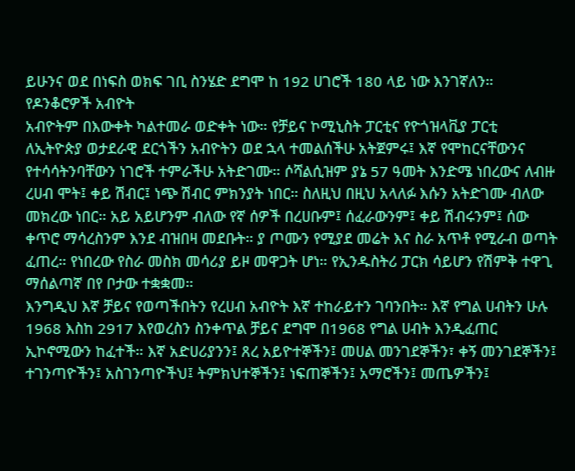ይሁንና ወደ በነፍስ ወክፍ ገቢ ስንሄድ ደግሞ ከ 192 ሀገሮች 180 ላይ ነው እንገኛለን።
የዶንቆሮዎች አብዮት
አብዮትም በእውቀት ካልተመራ ወድቀት ነው። የቻይና ኮሚኒስት ፓርቲና የዮጎዝላቪያ ፓርቲ ለኢትዮጵያ ወታደራዊ ደርጎችን አብዮትን ወደ ኋላ ተመልሰችሁ አትጀምሩ፤ እኛ የሞከርናቸውንና የተሳሳትንባቸውን ነገሮች ተምራችሁ አትድገሙ። ሶሻልሲዝም ያኔ 57 ዓመት እንድሜ ነበረውና ለብዙ ረሀብ ሞት፤ ቀይ ሽብር፤ ነጭ ሽብር ምክንያት ነበር። ስለዚህ በዚህ አላለፉ እሱን አትድገሙ ብለው መክረው ነበር። አይ አይሆንም ብለው የኛ ሰዎች በረሀቡም፤ ሰፈራውንም፤ ቀይ ሽብሩንም፤ ሰው ቀጥሮ ማሳረስንም እንደ ብዝበዛ መደቡት። ያ ጦሙን የሚያደ መሬት እና ስራ አጥቶ የሚራብ ወጣት ፈጠረ። የነበረው የስራ መስክ መሳሪያ ይዞ መዋጋት ሆነ። የኢንዱስትሪ ፓርክ ሳይሆን የሽምቅ ተዋጊ ማሰልጣኛ በየ ቦታው ተቋቋመ።
እንግዲህ እኛ ቻይና የወጣችበትን የረሀብ አብዮት እኛ ተከራይተን ገባንበት። እኛ የግል ሀብትን ሁሉ 1968 እስከ 2917 እየወረስን ስንቀጥል ቻይና ደግሞ በ1968 የግል ሀብት እንዲፈጠር ኢኮኖሚውን ከፈተች። እኛ አድሀሪያንን፤ ጸረ አይዮተኞችን፤ መሀል መንገደኞችን፣ ቀኝ መንገደኞችን፤ ተገንጣዮችን፤ አስገንጣዮችህ፤ ትምክህተኞችን፤ ነፍጠኞችን፤ አማሮችን፤ መጤዎችን፤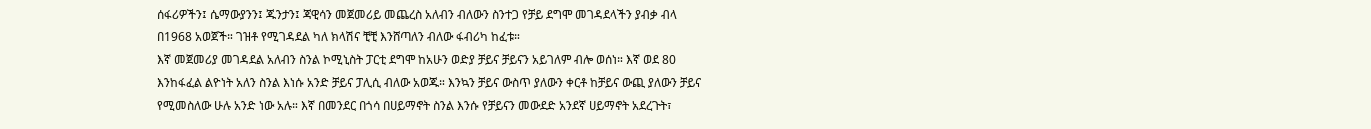ሰፋሪዎችን፤ ሴማውያንን፤ ጁንታን፤ ጃዊሳን መጀመሪይ መጨረስ አለብን ብለውን ስንተጋ የቻይ ደግሞ መገዳደላችን ያብቃ ብላ በ1968 አወጀች። ገዝቶ የሚገዳደል ካለ ክላሽና ቺቺ እንሸጣለን ብለው ፋብሪካ ከፈቱ።
እኛ መጀመሪያ መገዳደል አለብን ስንል ኮሚኒስት ፓርቲ ደግሞ ከአሁን ወድያ ቻይና ቻይናን አይገለም ብሎ ወሰነ። እኛ ወደ 80 እንከፋፈል ልዮነት አለን ስንል እነሱ አንድ ቻይና ፓሊሲ ብለው አወጁ። እንኳን ቻይና ውስጥ ያለውን ቀርቶ ከቻይና ውጪ ያለውን ቻይና የሚመስለው ሁሉ አንድ ነው አሉ። እኛ በመንደር በጎሳ በሀይማኖት ስንል እንሱ የቻይናን መውደድ አንደኛ ሀይማኖት አደረጉት፣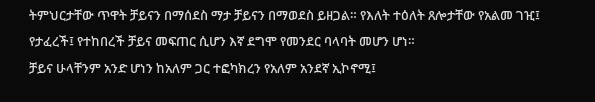ትምህርታቸው ጥዋት ቻይናን በማሰደስ ማታ ቻይናን በማወደስ ይዘጋል። የእለት ተዕለት ጸሎታቸው የአልመ ገዢ፤ የታፈረች፤ የተከበረች ቻይና መፍጠር ሲሆን እኛ ደግሞ የመንደር ባላባት መሆን ሆነ።
ቻይና ሁላቸንም አንድ ሆነን ከአለም ጋር ተፎካክረን የአለም አንደኛ ኢኮኖሚ፤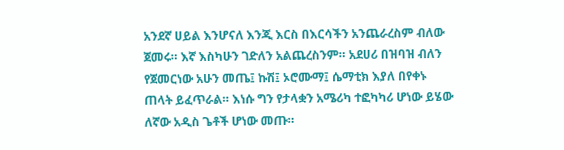አንደኛ ሀይል እንሆናለ እንጂ እርስ በእርሳችን አንጨራረስም ብለው ጀመሩ። እኛ እስካሁን ገድለን አልጨረስንም። አደሀሪ በዝባዝ ብለን የጀመርነው አሁን መጤ፤ ኩሽ፤ ኦሮሙማ፤ ሴማቲክ እያለ በየቀኑ ጠላት ይፈጥራል። እነሱ ግን የታላቋን አሜሪካ ተፎካካሪ ሆነው ይሄው ለኛው አዲስ ጌቶች ሆነው መጡ።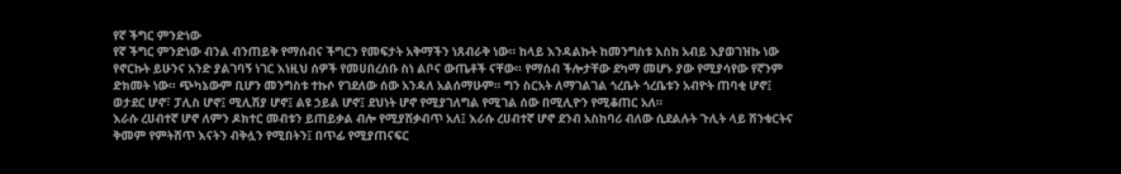የኛ ችግር ምንድነው
የኛ ችግር ምንድነው ብንል ብንጠይቅ የማሰብና ችግርን የመፍታት አቅማችን ነጸብራቅ ነው። ከላይ እንዳልኩት ከመንግስቱ እስከ አብይ እያወገዝኩ ነው የኖርኩት ይሁንና አንድ ያልገባኝ ነገር እነዚህ ሰዎች የመሀበረሰቡ ስነ ልቦና ውጤቶች ናቸው። የማሰብ ችሎታቸው ደካማ መሆኑ ያው የሚያሳየው የኛንም ድክመት ነው። ጭካኔውም ቢሆን መንግስቱ ተኩሶ የገደለው ሰው አንዳለ አልሰማሁም። ግን ስርአት ለማገልገል ጎረቤት ጎረቤቱን አብዮት ጠባቂ ሆኖ፤ ወታደር ሆኖ፣ ፓሊስ ሆኖ፤ ሚሊሽያ ሆኖ፤ ልዩ ኃይል ሆኖ፤ ደህነት ሆኖ የሚያገለግል የሚገል ሰው በሚሊዮን የሚቆጠር አለ።
እራሱ ረሀብተኛ ሆኖ ለምን ዶክተር መብቱን ይጠይቃል ብሎ የሚያሽቃብጥ አለ፤ እራሱ ረሀብተኛ ሆኖ ደንብ አስከባሪ ብለው ሲደልሉት ጉሊት ላይ ሽንቁርትና ቅመም የምትሸጥ እናትን ብቅሏን የሚበትን፤ በጥፊ የሚያጠናፍር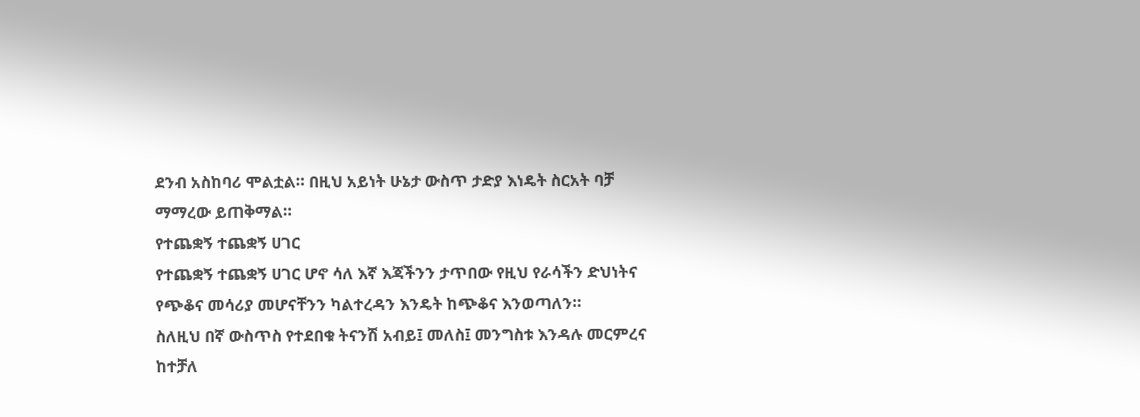ደንብ አስከባሪ ሞልቷል። በዚህ አይነት ሁኔታ ውስጥ ታድያ እነዴት ስርአት ባቻ ማማረው ይጠቅማል።
የተጨቋኝ ተጨቋኝ ሀገር
የተጨቋኝ ተጨቋኝ ሀገር ሆኖ ሳለ እኛ እጃችንን ታጥበው የዚህ የራሳችን ድህነትና የጭቆና መሳሪያ መሆናቸንን ካልተረዳን እንዴት ከጭቆና እንወጣለን።
ስለዚህ በኛ ውስጥስ የተደበቁ ትናንሽ አብይ፤ መለስ፤ መንግስቱ እንዳሉ መርምረና ከተቻለ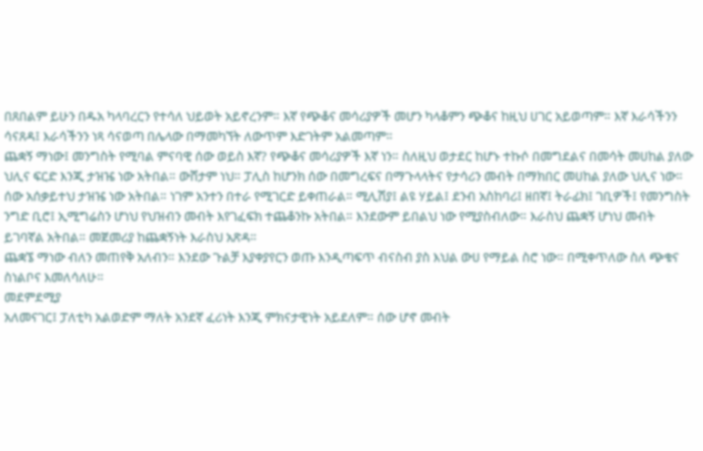በጸበልም ይሁን በዱአ ካላባረርን የተሳለ ህይወት አይኖረንም። እኛ የጭቆና መሳሪያዎች መሆን ካላቆምን ጭቆና ከዚህ ሀገር አይወጣም። እኛ እራሳችንን ሳናጸዳ፤ እራሳችንን ነጻ ሳናወጣ በሌላው በማመካኘት ለውጥም እድገትም አልመጣም።
ጨቋኝ ማነው፤ መንግስት የሚባል ምናባዊ ሰው ወይስ እኛ? የጭቆና መሳሪያዎች እኛ ነን። ስለዚህ ወታደር ከሆኑ ተኩሶ በመግደልና በመሳት መሀከል ያለው ህሊና ፍርድ እንጂ ታዝዤ ነው አትበል። ውሸታም ነህ። ፓሊስ ከሆንክ ሰው በመግረፍና በማጉላላትና የታሳሪን መብት በማክበር መሀከል ያለው ህሊና ነው። ሰው አሰቃይተህ ታዝዤ ነው አትበል። ነገም አንተን በተራ የሚገርድ ይቀጠራል። ሚሊሽያ፤ ልዩ ሃይል፤ ደንብ አስከባሪ፤ ዘበኛ፤ ትራፊክ፤ ገቢዎች፤ የመንግስት ንግድ ቢሮ፤ ኢሚግሬስን ሆነህ የህዝብን መብት እየገፈፍክ ተጨቆንኩ አትበል። እንደውም ይበልህ ነው የሚያስብለው። እራስህ ጨቋኝ ሆነህ መብት ይገባኛል አትበል። መጀመሪያ ከጨቋኝነት እራስህ አጽዳ።
ጨቋኜ ማነው ብለን መጠየቅ አለብን። እንደው ጉልቻ እያቀያየርን ወጡ እንዲጣፍጥ ብናስብ ያስ እህል ውሀ የማይል ስሮ ነው። በሚቀጥለው ስለ ጭቁና ስነልቦና እመለሳለሁ።
መደምደሚያ
አለመናገር፤ ፓለቲካ አልወድም ማለት አንደኛ ፈሪነት እንጂ ምክናታዊነት አይደለም። ሰው ሆኖ መብት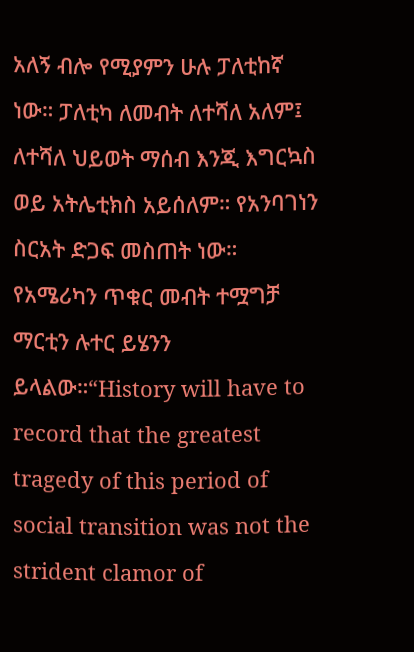አለኝ ብሎ የሚያምን ሁሉ ፓለቲከኛ ነው። ፓለቲካ ለመብት ለተሻለ አለም፤ ለተሻለ ህይወት ማሰብ እንጂ እግርኳስ ወይ አትሌቲክስ አይሰለም። የአንባገነን ስርአት ድጋፍ መስጠት ነው። የአሜሪካን ጥቁር መብት ተሟግቻ ማርቲን ሉተር ይሄንን ይላልው።“History will have to record that the greatest tragedy of this period of social transition was not the strident clamor of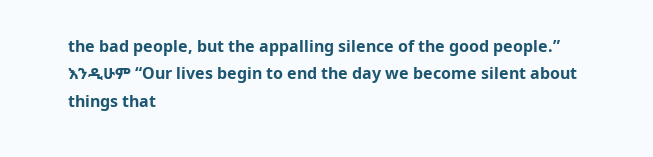the bad people, but the appalling silence of the good people.” እንዲሁም “Our lives begin to end the day we become silent about things that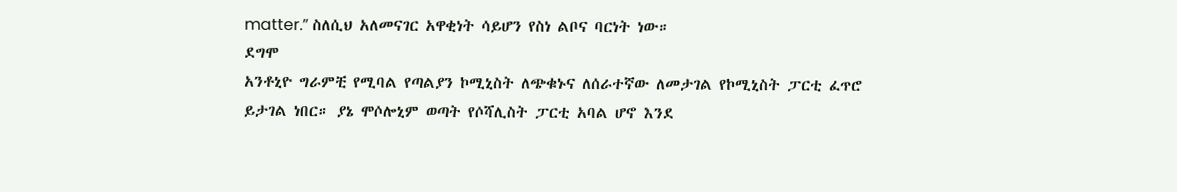matter.” ስለሲህ አለመናገር አዋቂነት ሳይሆን የስነ ልቦና ባርነት ነው።
ደግሞ
አንቶኒዮ ግራምቺ የሚባል የጣልያን ኮሚኒስት ለጭቁኑና ለሰራተኛው ለመታገል የኮሚኒስት ፓርቲ ፈጥሮ ይታገል ነበር። ያኔ ሞሶሎኒም ወጣት የሶሻሊስት ፓርቲ አባል ሆኖ እንደ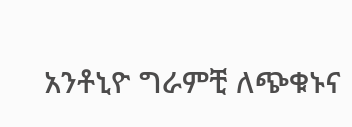አንቶኒዮ ግራምቺ ለጭቁኑና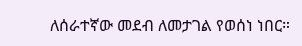ለሰራተኛው መደብ ለመታገል የወሰነ ነበር።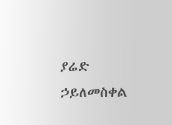ያሬድ ኃይለመስቀል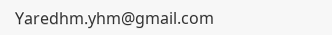Yaredhm.yhm@gmail.com